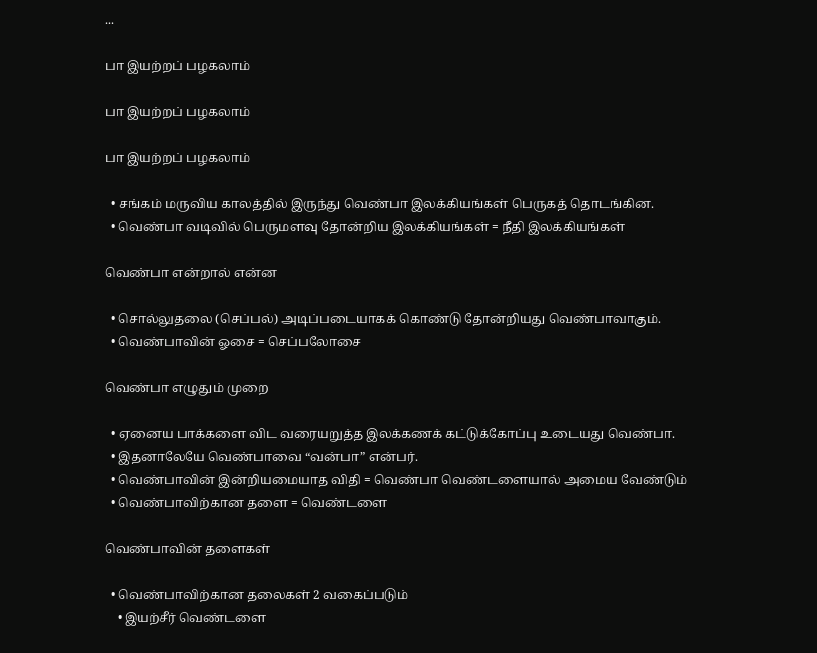...

பா இயற்றப் பழகலாம்

பா இயற்றப் பழகலாம்

பா இயற்றப் பழகலாம்

  • சங்கம் மருவிய காலத்தில் இருந்து வெண்பா இலக்கியங்கள் பெருகத் தொடங்கின.
  • வெண்பா வடிவில் பெருமளவு தோன்றிய இலக்கியங்கள் = நீதி இலக்கியங்கள்

வெண்பா என்றால் என்ன

  • சொல்லுதலை (செப்பல்) அடிப்படையாகக் கொண்டு தோன்றியது வெண்பாவாகும்.
  • வெண்பாவின் ஓசை = செப்பலோசை

வெண்பா எழுதும் முறை

  • ஏனைய பாக்களை விட வரையறுத்த இலக்கணக் கட்டுக்கோப்பு உடையது வெண்பா.
  • இதனாலேயே வெண்பாவை “வன்பா” என்பர்.
  • வெண்பாவின் இன்றியமையாத விதி = வெண்பா வெண்டளையால் அமைய வேண்டும்
  • வெண்பாவிற்கான தளை = வெண்டளை

வெண்பாவின் தளைகள்

  • வெண்பாவிற்கான தலைகள் 2 வகைப்படும்
    • இயற்சீர் வெண்டளை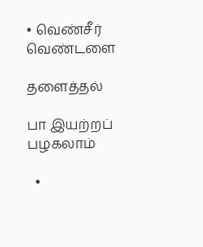• வெண்சீர் வெண்டளை

தளைத்தல்

பா இயற்றப் பழகலாம்

  •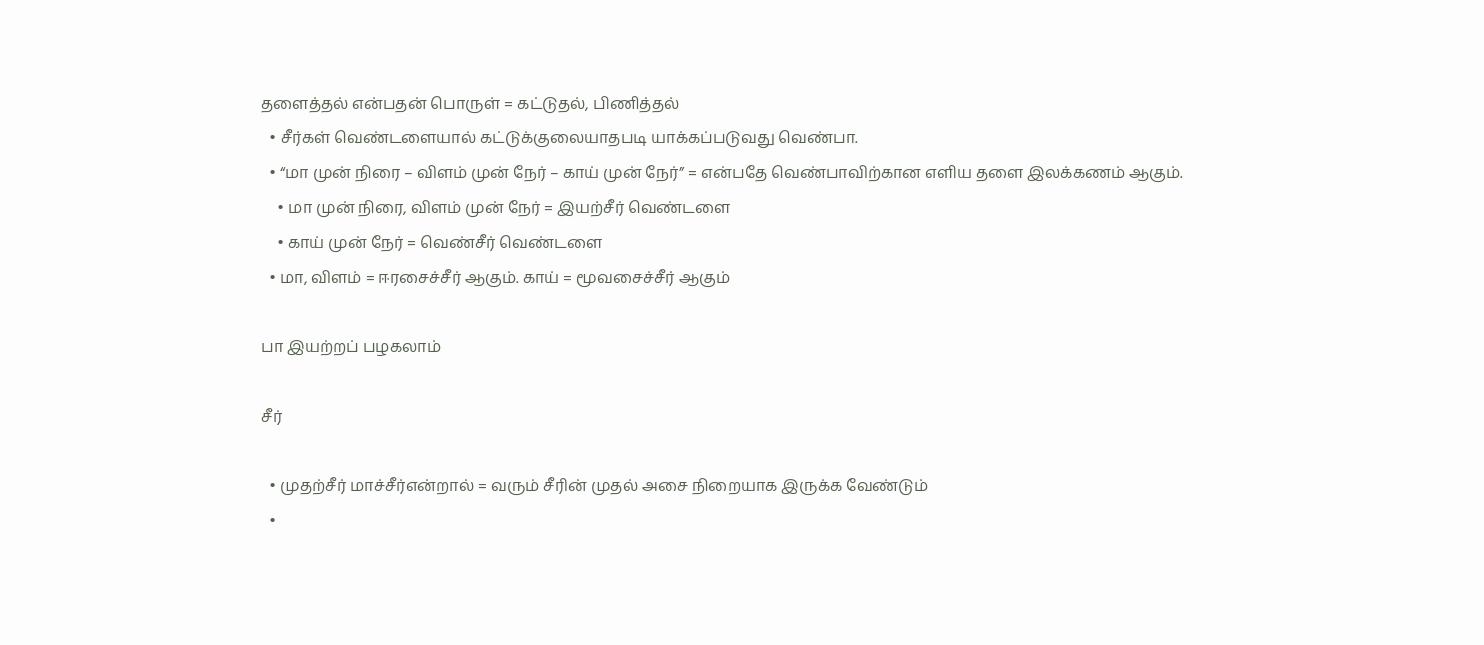தளைத்தல் என்பதன் பொருள் = கட்டுதல், பிணித்தல்
  • சீர்கள் வெண்டளையால் கட்டுக்குலையாதபடி யாக்கப்படுவது வெண்பா.
  • “மா முன் நிரை – விளம் முன் நேர் – காய் முன் நேர்” = என்பதே வெண்பாவிற்கான எளிய தளை இலக்கணம் ஆகும்.
    • மா முன் நிரை, விளம் முன் நேர் = இயற்சீர் வெண்டளை
    • காய் முன் நேர் = வெண்சீர் வெண்டளை
  • மா, விளம் = ஈரசைச்சீர் ஆகும். காய் = மூவசைச்சீர் ஆகும்

பா இயற்றப் பழகலாம்

சீர்

  • முதற்சீர் மாச்சீர்என்றால் = வரும் சீரின் முதல் அசை நிறையாக இருக்க வேண்டும்
  •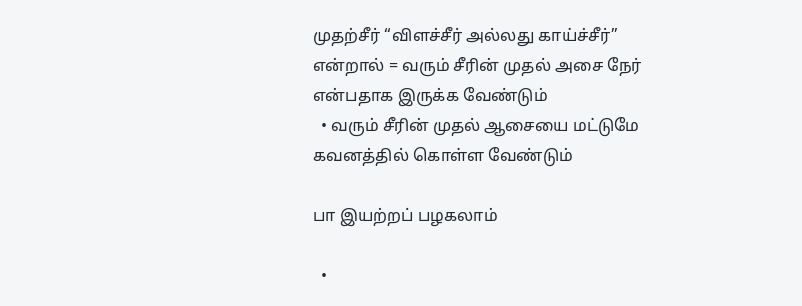முதற்சீர் “விளச்சீர் அல்லது காய்ச்சீர்” என்றால் = வரும் சீரின் முதல் அசை நேர் என்பதாக இருக்க வேண்டும்
  • வரும் சீரின் முதல் ஆசையை மட்டுமே கவனத்தில் கொள்ள வேண்டும்

பா இயற்றப் பழகலாம்

  •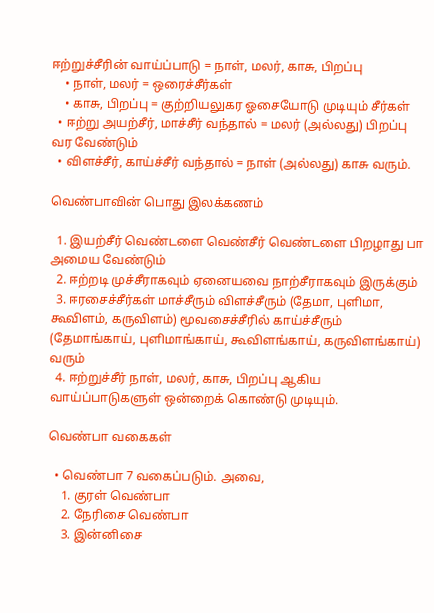ஈற்றுச்சீரின் வாய்ப்பாடு = நாள், மலர், காசு, பிறப்பு
    • நாள், மலர் = ஒரைச்சீர்கள்
    • காசு, பிறப்பு = குற்றியலுகர ஓசையோடு முடியும் சீர்கள்
  • ஈற்று அயற்சீர், மாச்சீர் வந்தால் = மலர் (அல்லது) பிறப்பு வர வேண்டும்
  • விளச்சீர், காய்ச்சீர் வந்தால் = நாள் (அல்லது) காசு வரும்.

வெண்பாவின் பொது இலக்கணம்

  1. இயற்சீர் வெண்டளை வெண்சீர் வெண்டளை பிறழாது பா அமைய வேண்டும்
  2. ஈற்றடி முச்சீராகவும் ஏனையவை நாற்சீராகவும் இருக்கும்
  3. ஈரசைச்சீர்கள் மாச்சீரும் விளச்சீரும் (தேமா, புளிமா, கூவிளம், கருவிளம்) மூவசைச்சீரில் காய்ச்சீரும் (தேமாங்காய், புளிமாங்காய், கூவிளங்காய், கருவிளங்காய்) வரும்
  4. ஈற்றுச்சீர் நாள், மலர், காசு, பிறப்பு ஆகிய வாய்ப்பாடுகளுள் ஒன்றைக் கொண்டு முடியும்.

வெண்பா வகைகள்

  • வெண்பா 7 வகைப்படும். அவை,
    1. குரள் வெண்பா
    2. நேரிசை வெண்பா
    3. இன்னிசை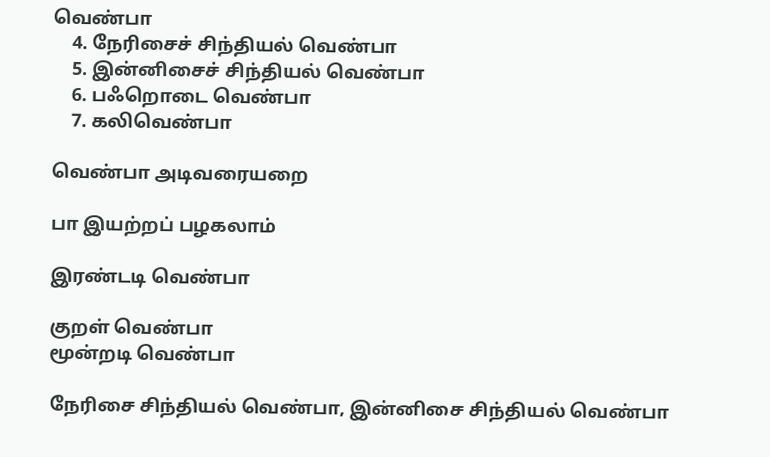வெண்பா
    4. நேரிசைச் சிந்தியல் வெண்பா
    5. இன்னிசைச் சிந்தியல் வெண்பா
    6. பஃறொடை வெண்பா
    7. கலிவெண்பா

வெண்பா அடிவரையறை

பா இயற்றப் பழகலாம்

இரண்டடி வெண்பா

குறள் வெண்பா
மூன்றடி வெண்பா

நேரிசை சிந்தியல் வெண்பா, இன்னிசை சிந்தியல் வெண்பா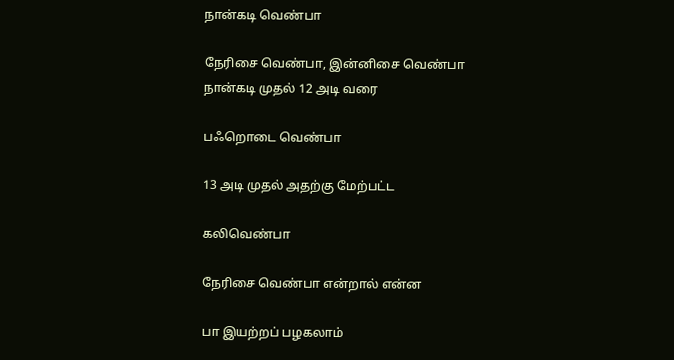நான்கடி வெண்பா

நேரிசை வெண்பா, இன்னிசை வெண்பா
நான்கடி முதல் 12 அடி வரை

பஃறொடை வெண்பா

13 அடி முதல் அதற்கு மேற்பட்ட

கலிவெண்பா

நேரிசை வெண்பா என்றால் என்ன

பா இயற்றப் பழகலாம்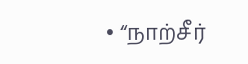• “நாற்சீர்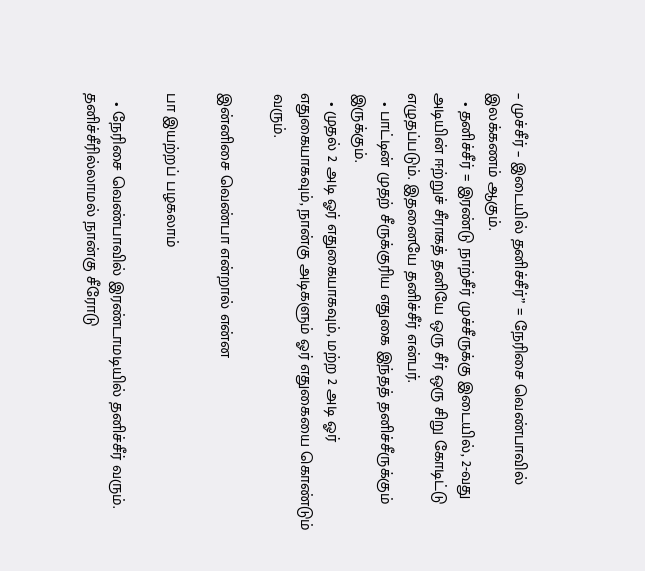– முச்சீர் – இடையில் தனிச்சீர்” = நேரிசை வெண்பாவில் இலக்கணம் ஆகும்.
  • தனிச்சீர் = இரண்டு நாற்சீர் முச்சீருக்கு இடையில், 2-வது அடியின் ஈற்றுச் சீராகத் தனியே ஒரு சீர் ஒரு சிறு கோடிட்டு எழுதப்படும். இதனையே தனிச்சீர் என்பர்.
  • பாட்டின் முதற் சீருக்குரிய எதுகை இந்தத் தனிச்சீருக்கும் இருக்கும்.
  • முதல் 2 அடி ஓர் எதுகையாகவும், மற்ற 2 அடி ஓர் எதுகையாகவும், நான்கு அடிகளும் ஓர் எதுகையை கொண்டும் வரும்.

இன்னிசை வெண்பா என்றால் என்ன

பா இயற்றப் பழகலாம்

  • நேரிசை வெண்பாவில் இரண்டாமடியில் தனிச்சீர் வரும். தனிச்சீரில்லாமல் நான்கு சீரோடு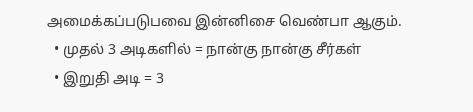அமைக்கப்படுபவை இன்னிசை வெண்பா ஆகும்.
  • முதல் 3 அடிகளில் = நான்கு நான்கு சீர்கள்
  • இறுதி அடி = 3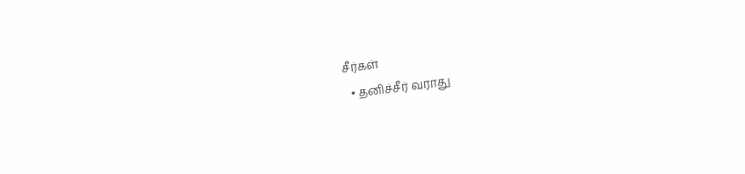சீர்கள்
  • தனிச்சீர் வராது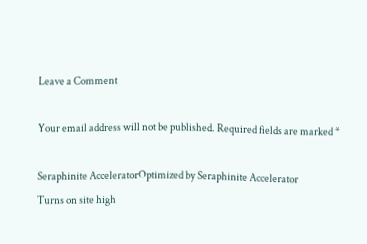Leave a Comment

Your email address will not be published. Required fields are marked *

Seraphinite AcceleratorOptimized by Seraphinite Accelerator
Turns on site high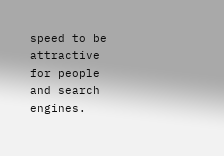speed to be attractive for people and search engines.